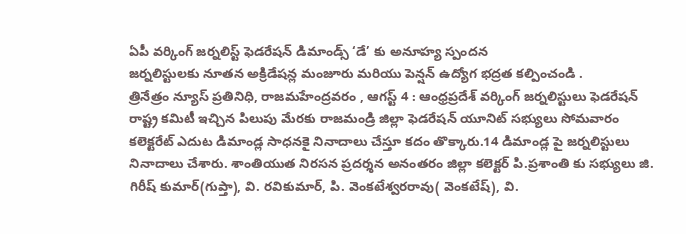ఏపీ వర్కింగ్ జర్నలిస్ట్ ఫెడరేషన్ డిమాండ్స్ ‘డే’ కు అనూహ్య స్పందన
జర్నలిస్టులకు నూతన అక్రిడేషన్ల మంజూరు మరియు పెన్షన్ ఉద్యోగ భద్రత కల్పించండి .
త్రినేత్రం న్యూస్ ప్రతినిధి, రాజమహేంద్రవరం , ఆగస్ట్ 4 : ఆంధ్రప్రదేశ్ వర్కింగ్ జర్నలిస్టులు ఫెడరేషన్ రాష్ట్ర కమిటీ ఇచ్చిన పిలుపు మేరకు రాజమండ్రి జిల్లా ఫెడరేషన్ యూనిట్ సభ్యులు సోమవారం కలెక్టరేట్ ఎదుట డిమాండ్ల సాధనకై నినాదాలు చేస్తూ కదం తొక్కారు.14 డిమాండ్ల పై జర్నలిస్టులు నినాదాలు చేశారు. శాంతియుత నిరసన ప్రదర్శన అనంతరం జిల్లా కలెక్టర్ పి.ప్రశాంతి కు సభ్యులు జి. గిరీష్ కుమార్(గుప్తా), వి. రవికుమార్, పి. వెంకటేశ్వరరావు( వెంకటేష్), వి.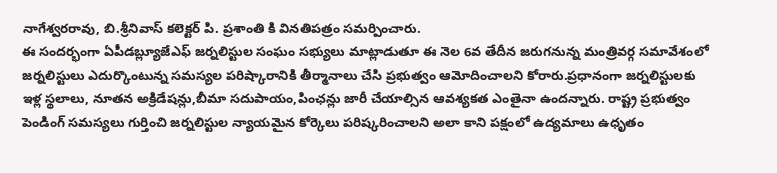నాగేశ్వరరావు, బి.శ్రీనివాస్ కలెక్టర్ పి. ప్రశాంతి కి వినతిపత్రం సమర్పించారు.
ఈ సందర్భంగా ఏపీడబ్ల్యూజేఎఫ్ జర్నలిస్టుల సంఘం సభ్యులు మాట్లాడుతూ ఈ నెల 6వ తేదీన జరుగనున్న మంత్రివర్గ సమావేశంలో జర్నలిస్టులు ఎదుర్కొంటున్న సమస్యల పరిష్కారానికి తీర్మానాలు చేసి ప్రభుత్వం ఆమోదించాలని కోరారు.ప్రధానంగా జర్నలిస్టులకు ఇళ్ల స్థలాలు, నూతన అక్రిడేషన్లు,బీమా సదుపాయం,పింఛన్లు జారీ చేయాల్సిన ఆవశ్యకత ఎంతైనా ఉందన్నారు. రాష్ట్ర ప్రభుత్వం పెండింగ్ సమస్యలు గుర్తించి జర్నలిస్టుల న్యాయమైన కోర్కెలు పరిష్కరించాలని అలా కాని పక్షంలో ఉద్యమాలు ఉధృతం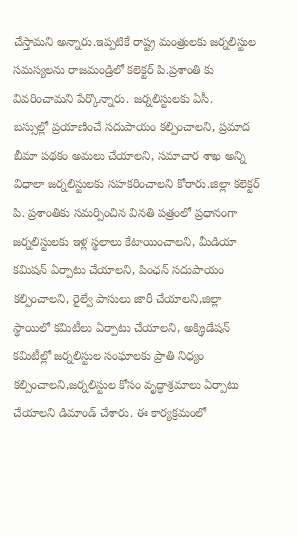చేస్తామని అన్నారు.ఇప్పటికే రాష్ట్ర మంత్రులకు జర్నలిస్టుల సమస్యలను రాజమండ్రిలో కలెక్టర్ పి.ప్రశాంతి కు వివరించామని పేర్కొన్నారు. జర్నలిస్టులకు ఏసీ.
బస్సుల్లో ప్రయాణించే సదుపాయం కల్పించాలని, ప్రమాద బీమా పథకం అమలు చేయాలని, సమాచార శాఖ అన్ని విధాలా జర్నలిస్టులకు సహకరించాలని కోరారు.జిల్లా కలెక్టర్ పి. ప్రశాంతికు సమర్పించిన వినతి పత్రంలో ప్రధానంగా జర్నలిస్టులకు ఇళ్ల స్థలాలు కేటాయించాలని, మీడియా కమిషన్ ఏర్పాటు చేయాలని, పింఛన్ సదుపాయం కల్పించాలని, రైల్వే పాసులు జారీ చేయాలని,జిల్లా స్థాయిలో కమిటీలు ఏర్పాటు చేయాలని, అక్క్రిడేషన్ కమిటీల్లో జర్నలిస్టుల సంఘాలకు ప్రాతి నిధ్యం కల్పించాలని,జర్నలిస్టుల కోసం వృద్ధాశ్రమాలు ఏర్పాటు చేయాలని డిమాండ్ చేశారు. ఈ కార్యక్రమంలో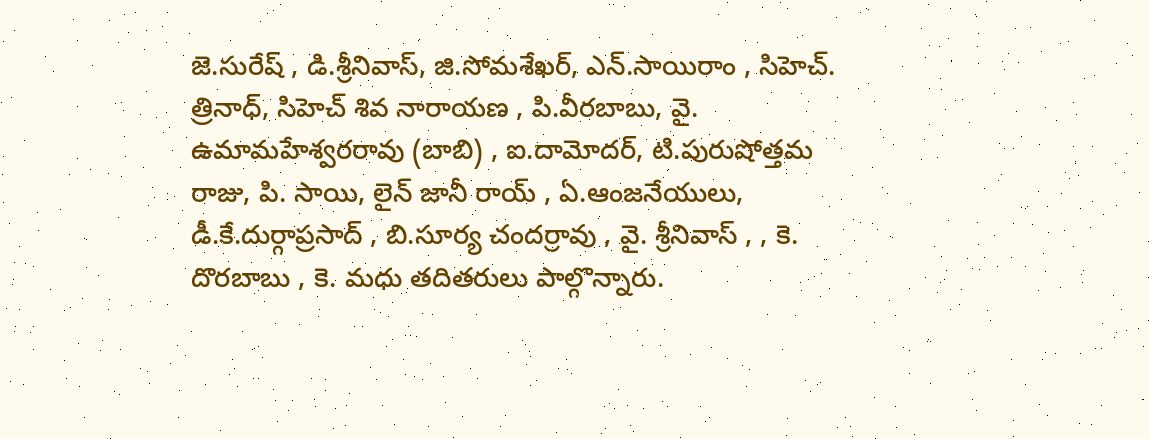జె.సురేష్ , డి.శ్రీనివాస్, జి.సోమశేఖర్, ఎన్.సాయిరాం , సిహెచ్. త్రినాధ్, సిహెచ్ శివ నారాయణ , పి.వీరబాబు, వై. ఉమామహేశ్వరరావు (బాబి) , ఐ.దామోదర్, టి.పురుషోత్తమ రాజు, పి. సాయి, లైన్ జానీ రాయ్ , ఏ.ఆంజనేయులు, డీ.కే.దుర్గాప్రసాద్ , బి.సూర్య చందర్రావు , వై. శ్రీనివాస్ , , కె. దొరబాబు , కె. మధు తదితరులు పాల్గొన్నారు.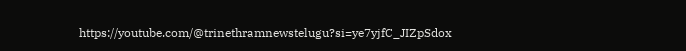https://youtube.com/@trinethramnewstelugu?si=ye7yjfC_JIZpSdox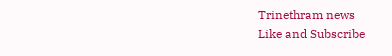Trinethram news
Like and Subscribe